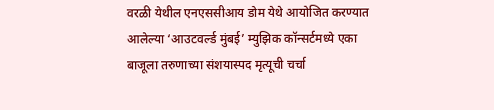वरळी येथील एनएससीआय डोम येथे आयोजित करण्यात आलेल्या ‘आउटवर्ल्ड मुंबई’ म्युझिक कॉन्सर्टमध्ये एका बाजूला तरुणाच्या संशयास्पद मृत्यूची चर्चा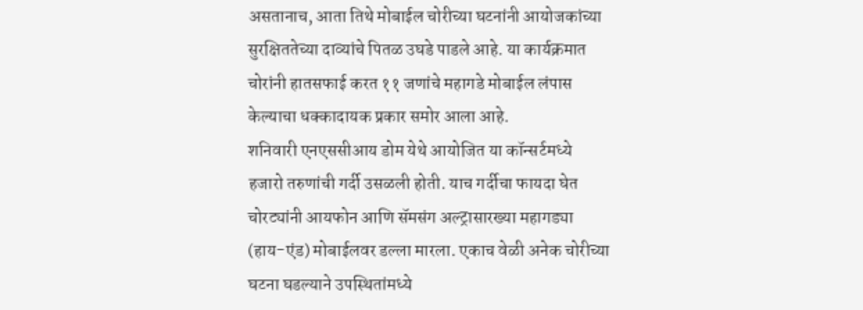असतानाच, आता तिथे मोबाईल चोरीच्या घटनांनी आयोजकांच्या सुरक्षिततेच्या दाव्यांचे पितळ उघडे पाडले आहे. या कार्यक्रमात चोरांनी हातसफाई करत ११ जणांचे महागडे मोबाईल लंपास केल्याचा धक्कादायक प्रकार समोर आला आहे.
शनिवारी एनएससीआय डोम येथे आयोजित या कॉन्सर्टमध्ये हजारो तरुणांची गर्दी उसळली होती. याच गर्दीचा फायदा घेत चोरट्यांनी आयफोन आणि सॅमसंग अल्ट्रासारख्या महागड्या (हाय-एंड) मोबाईलवर डल्ला मारला. एकाच वेळी अनेक चोरीच्या घटना घडल्याने उपस्थितांमध्ये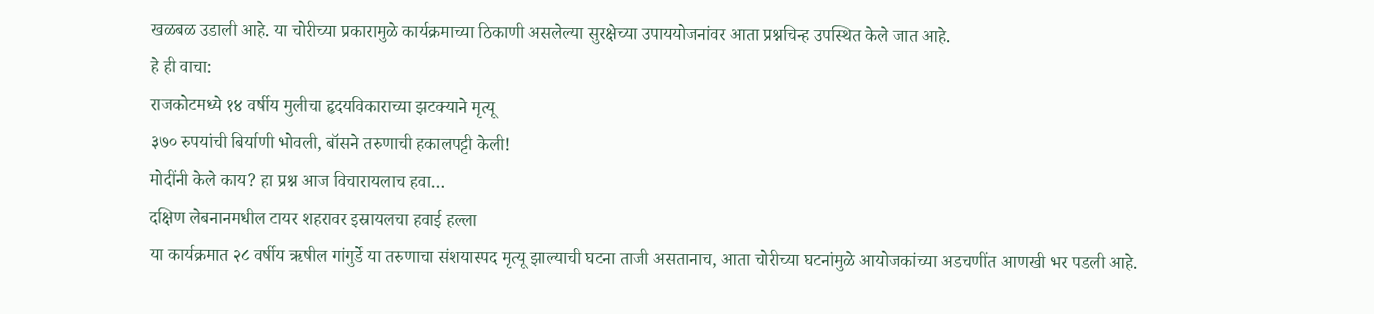खळबळ उडाली आहे. या चोरीच्या प्रकारामुळे कार्यक्रमाच्या ठिकाणी असलेल्या सुरक्षेच्या उपाययोजनांवर आता प्रश्नचिन्ह उपस्थित केले जात आहे.
हे ही वाचा:
राजकोटमध्ये १४ वर्षीय मुलीचा हृदयविकाराच्या झटक्याने मृत्यू
३७० रुपयांची बिर्याणी भोवली, बॉसने तरुणाची हकालपट्टी केली!
मोदींनी केले काय? हा प्रश्न आज विचारायलाच हवा…
दक्षिण लेबनानमधील टायर शहरावर इस्रायलचा हवाई हल्ला
या कार्यक्रमात २८ वर्षीय ऋषील गांगुर्डे या तरुणाचा संशयास्पद मृत्यू झाल्याची घटना ताजी असतानाच, आता चोरीच्या घटनांमुळे आयोजकांच्या अडचणींत आणखी भर पडली आहे.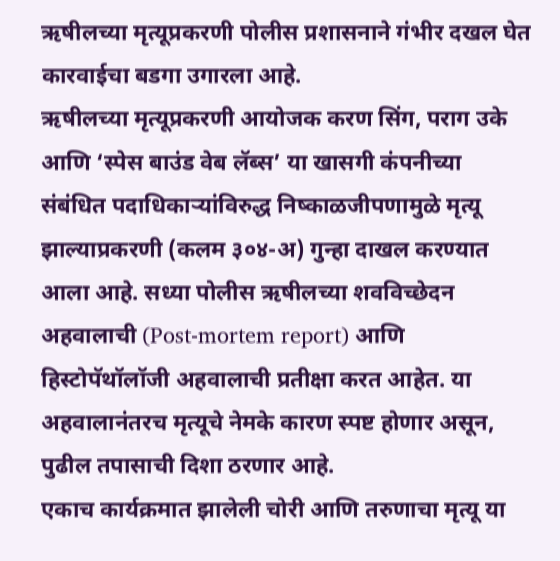ऋषीलच्या मृत्यूप्रकरणी पोलीस प्रशासनाने गंभीर दखल घेत कारवाईचा बडगा उगारला आहे.
ऋषीलच्या मृत्यूप्रकरणी आयोजक करण सिंग, पराग उके आणि ‘स्पेस बाउंड वेब लॅब्स’ या खासगी कंपनीच्या संबंधित पदाधिकाऱ्यांविरुद्ध निष्काळजीपणामुळे मृत्यू झाल्याप्रकरणी (कलम ३०४-अ) गुन्हा दाखल करण्यात आला आहे. सध्या पोलीस ऋषीलच्या शवविच्छेदन अहवालाची (Post-mortem report) आणि हिस्टोपॅथॉलॉजी अहवालाची प्रतीक्षा करत आहेत. या अहवालानंतरच मृत्यूचे नेमके कारण स्पष्ट होणार असून, पुढील तपासाची दिशा ठरणार आहे.
एकाच कार्यक्रमात झालेली चोरी आणि तरुणाचा मृत्यू या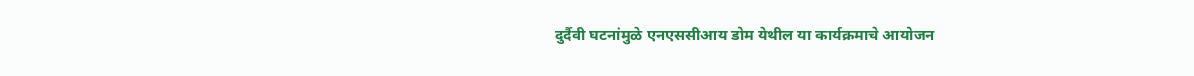दुर्दैवी घटनांमुळे एनएससीआय डोम येथील या कार्यक्रमाचे आयोजन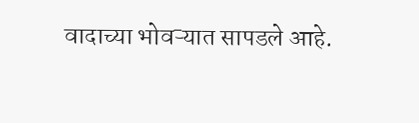वादाच्या भोवऱ्यात सापडले आहे.